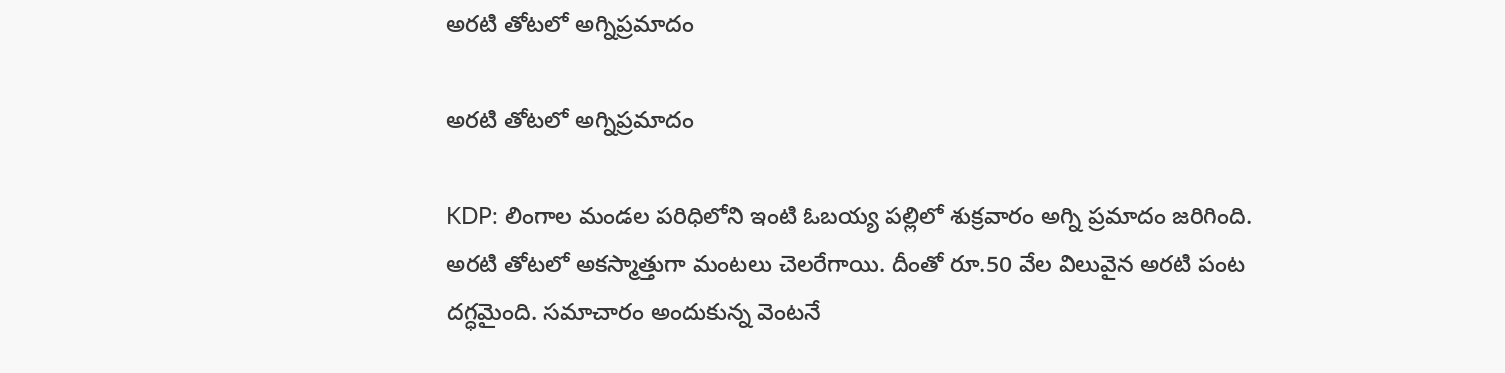అరటి తోటలో అగ్నిప్రమాదం

అరటి తోటలో అగ్నిప్రమాదం

KDP: లింగాల మండల పరిధిలోని ఇంటి ఓబయ్య పల్లిలో శుక్రవారం అగ్ని ప్రమాదం జరిగింది. అరటి తోటలో అకస్మాత్తుగా మంటలు చెలరేగాయి. దీంతో రూ.50 వేల విలువైన అరటి పంట దగ్ధమైంది. సమాచారం అందుకున్న వెంటనే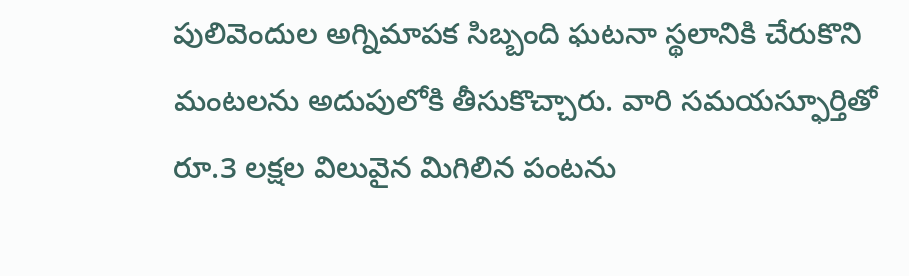పులివెందుల అగ్నిమాపక సిబ్బంది ఘటనా స్థలానికి చేరుకొని మంటలను అదుపులోకి తీసుకొచ్చారు. వారి సమయస్ఫూర్తితో రూ.3 లక్షల విలువైన మిగిలిన పంటను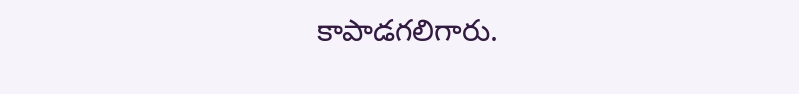కాపాడగలిగారు.